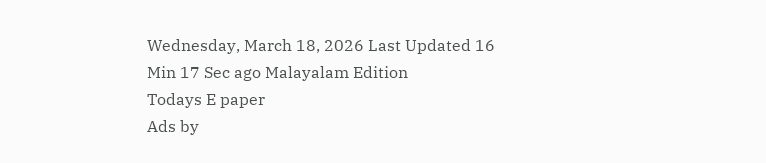Wednesday, March 18, 2026 Last Updated 16 Min 17 Sec ago Malayalam Edition
Todays E paper
Ads by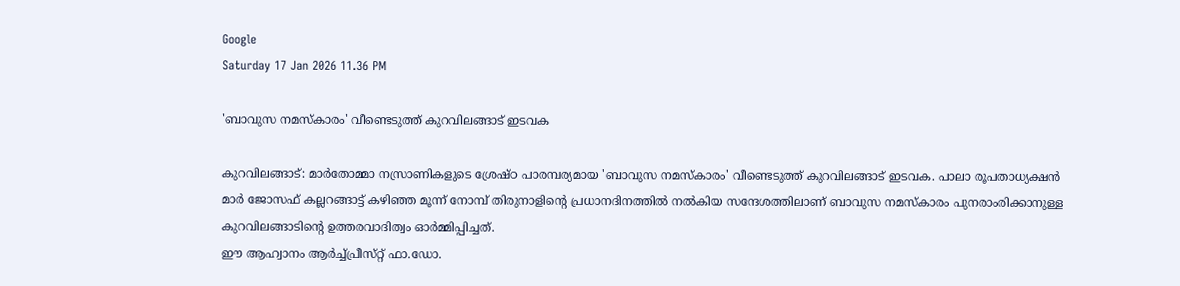Google
Saturday 17 Jan 2026 11.36 PM

'ബാവുസ നമസ്‌കാരം' വീണ്ടെടുത്ത്‌ കുറവിലങ്ങാട്‌ ഇടവക

കുറവിലങ്ങാട്‌: മാര്‍തോമ്മാ നസ്രാണികളുടെ ശ്രേഷ്‌ഠ പാരമ്പര്യമായ 'ബാവുസ നമസ്‌കാരം' വീണ്ടെടുത്ത്‌ കുറവിലങ്ങാട്‌ ഇടവക. പാലാ രൂപതാധ്യക്ഷന്‍ മാര്‍ ജോസഫ്‌ കല്ലറങ്ങാട്ട്‌ കഴിഞ്ഞ മൂന്ന്‌ നോമ്പ്‌ തിരുനാളിന്റെ പ്രധാനദിനത്തില്‍ നല്‍കിയ സന്ദേശത്തിലാണ്‌ ബാവുസ നമസ്‌കാരം പുനരാംരിക്കാനുള്ള കുറവിലങ്ങാടിന്റെ ഉത്തരവാദിത്വം ഓര്‍മ്മിപ്പിച്ചത്‌.
ഈ ആഹ്വാനം ആര്‍ച്ച്‌പ്രീസ്‌റ്റ് ഫാ.ഡോ.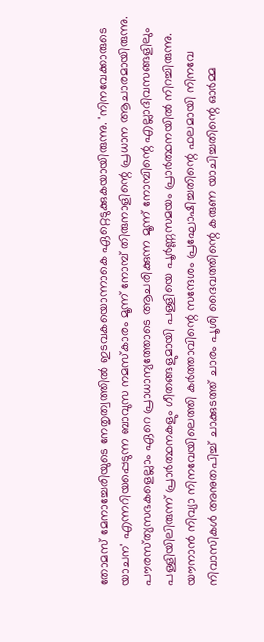തോമസ്‌ മേനാച്ചേരിയുടെ നേതൃത്വത്തില്‍ ഇടവകയൊന്നാകെ ഏറ്റെടുക്കുകയായിരുന്നു. 'നിനവേക്കാരുടെ യാചന' എന്നറിയപ്പെടുന്ന ബാവുസ നമസ്‌കാരം മൂന്ന്‌ നോമ്പ്‌ തിരുനാളിന്റെ പ്രധാന ആചാരമായിരുന്നു. പൗരസ്‌ത്യസഭകളെല്ലാം ഏറെ പ്രാധാന്യത്തോടെ ആചരിക്കുന്ന മൂന്ന്‌ നോമ്പിന്റെ എല്ലാദിവസങ്ങളിലും പള്ളിയിലിരുന്ന്‌ പ്രാര്‍ത്ഥനകളും ഗീതങ്ങളുമായി പള്ളിയെ പൂര്‍ണ്ണസമയം പ്രാര്‍ത്ഥനയില്‍ നിറച്ചിരുന്നു.
യൗനാന്‍ നിവ്യാ നിനവേയിലെത്തി കര്‍ത്താവിന്റെ സന്ദേശം പ്രഘോഷിച്ചതിന്റെ ഫലമായി നിനവേ നിവാസികള്‍ അനുതപിച്ച്‌ ചാക്കുടത്ത്‌ ചാരം പൂശി ദൈവത്തിന്റെ കരുണ യാചിച്ചതിന്റെ ഓര്‍മ്മ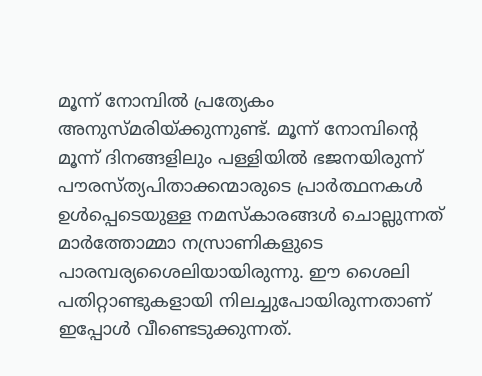മൂന്ന്‌ നോമ്പില്‍ പ്രത്യേകം അനുസ്‌മരിയ്‌ക്കുന്നുണ്ട്‌. മൂന്ന്‌ നോമ്പിന്റെ മൂന്ന്‌ ദിനങ്ങളിലും പള്ളിയില്‍ ഭജനയിരുന്ന്‌ പൗരസ്‌ത്യപിതാക്കന്മാരുടെ പ്രാര്‍ത്ഥനകള്‍ ഉള്‍പ്പെടെയുള്ള നമസ്‌കാരങ്ങള്‍ ചൊല്ലുന്നത്‌ മാര്‍ത്തോമ്മാ നസ്രാണികളുടെ പാരമ്പര്യശൈലിയായിരുന്നു. ഈ ശൈലി പതിറ്റാണ്ടുകളായി നിലച്ചുപോയിരുന്നതാണ്‌ ഇപ്പോള്‍ വീണ്ടെടുക്കുന്നത്‌.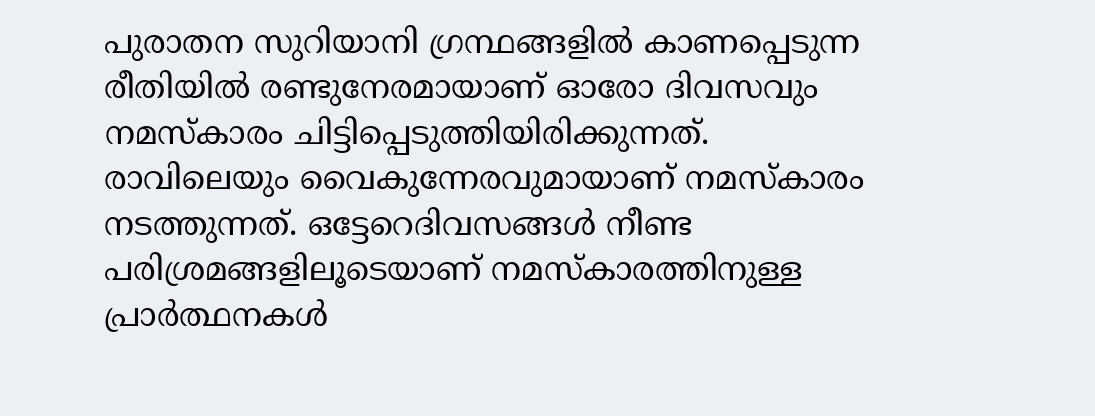പുരാതന സുറിയാനി ഗ്രന്ഥങ്ങളില്‍ കാണപ്പെടുന്ന രീതിയില്‍ രണ്ടുനേരമായാണ്‌ ഓരോ ദിവസവും നമസ്‌കാരം ചിട്ടിപ്പെടുത്തിയിരിക്കുന്നത്‌. രാവിലെയും വൈകുന്നേരവുമായാണ്‌ നമസ്‌കാരം നടത്തുന്നത്‌. ഒട്ടേറെദിവസങ്ങള്‍ നീണ്ട പരിശ്രമങ്ങളിലൂടെയാണ്‌ നമസ്‌കാരത്തിനുള്ള പ്രാര്‍ത്ഥനകള്‍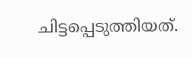ചിട്ടപ്പെടുത്തിയത്‌.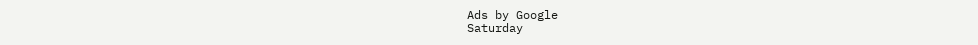Ads by Google
Saturday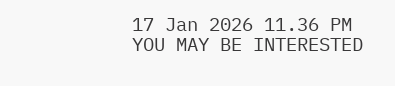17 Jan 2026 11.36 PM
YOU MAY BE INTERESTED